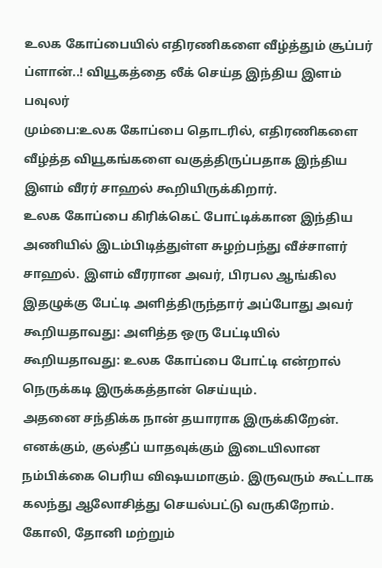உலக கோப்பையில் எதிரணிகளை வீழ்த்தும் சூப்பர் ப்ளான்..! வியூகத்தை லீக் செய்த இந்திய இளம் பவுலர்
மும்பை:உலக கோப்பை தொடரில், எதிரணிகளை வீழ்த்த வியூகங்களை வகுத்திருப்பதாக இந்திய இளம் வீரர் சாஹல் கூறியிருக்கிறார்.
உலக கோப்பை கிரிக்கெட் போட்டிக்கான இந்திய அணியில் இடம்பிடித்துள்ள சுழற்பந்து வீச்சாளர் சாஹல். இளம் வீரரான அவர், பிரபல ஆங்கில இதழுக்கு பேட்டி அளித்திருந்தார் அப்போது அவர் கூறியதாவது: அளித்த ஒரு பேட்டியில் கூறியதாவது: உலக கோப்பை போட்டி என்றால் நெருக்கடி இருக்கத்தான் செய்யும்.
அதனை சந்திக்க நான் தயாராக இருக்கிறேன். எனக்கும், குல்தீப் யாதவுக்கும் இடையிலான நம்பிக்கை பெரிய விஷயமாகும். இருவரும் கூட்டாக கலந்து ஆலோசித்து செயல்பட்டு வருகிறோம். கோலி, தோனி மற்றும்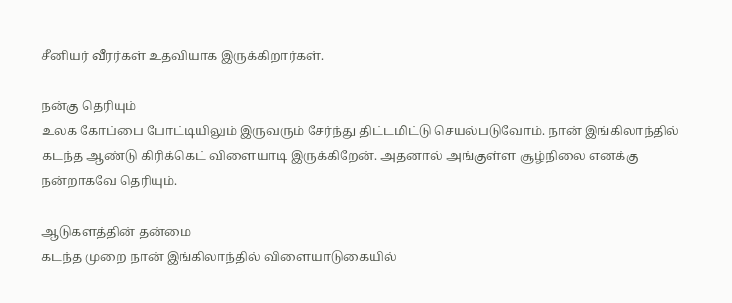சீனியர் வீரர்கள் உதவியாக இருக்கிறார்கள்.

நன்கு தெரியும்
உலக கோப்பை போட்டியிலும் இருவரும் சேர்ந்து திட்டமிட்டு செயல்படுவோம். நான் இங்கிலாந்தில் கடந்த ஆண்டு கிரிக்கெட் விளையாடி இருக்கிறேன். அதனால் அங்குள்ள சூழ்நிலை எனக்கு நன்றாகவே தெரியும்.

ஆடுகளத்தின் தன்மை
கடந்த முறை நான் இங்கிலாந்தில் விளையாடுகையில்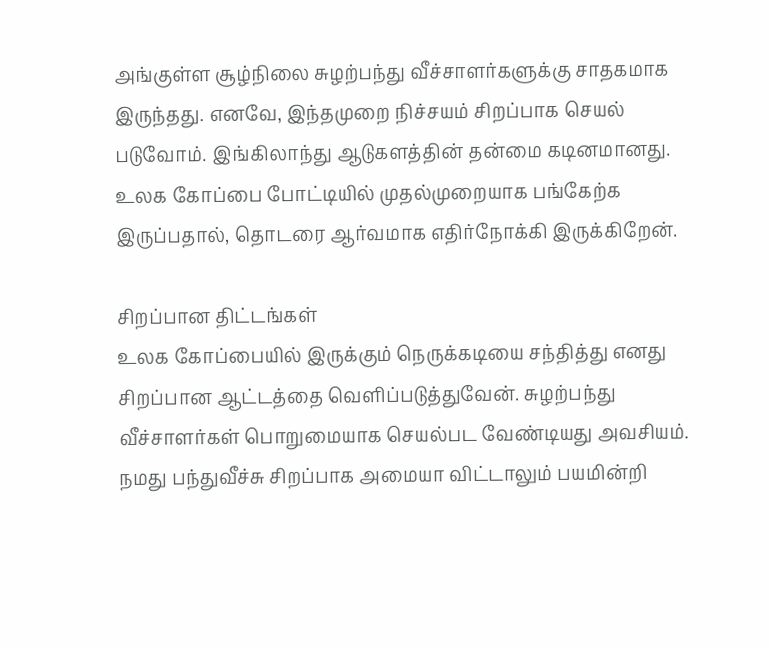அங்குள்ள சூழ்நிலை சுழற்பந்து வீச்சாளர்களுக்கு சாதகமாக இருந்தது. எனவே, இந்தமுறை நிச்சயம் சிறப்பாக செயல் படுவோம். இங்கிலாந்து ஆடுகளத்தின் தன்மை கடினமானது. உலக கோப்பை போட்டியில் முதல்முறையாக பங்கேற்க இருப்பதால், தொடரை ஆர்வமாக எதிர்நோக்கி இருக்கிறேன்.

சிறப்பான திட்டங்கள்
உலக கோப்பையில் இருக்கும் நெருக்கடியை சந்தித்து எனது சிறப்பான ஆட்டத்தை வெளிப்படுத்துவேன். சுழற்பந்து வீச்சாளர்கள் பொறுமையாக செயல்பட வேண்டியது அவசியம். நமது பந்துவீச்சு சிறப்பாக அமையா விட்டாலும் பயமின்றி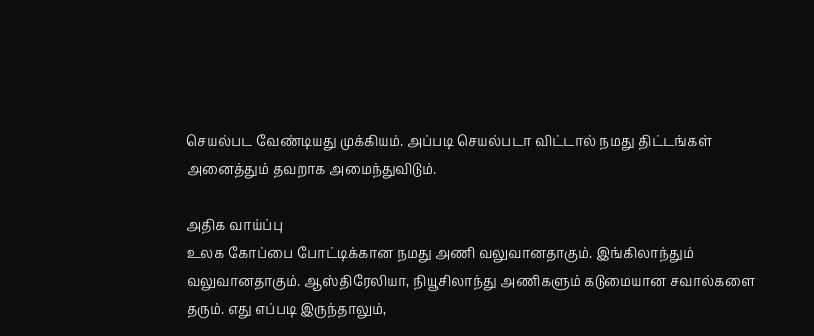செயல்பட வேண்டியது முக்கியம். அப்படி செயல்படா விட்டால் நமது திட்டங்கள் அனைத்தும் தவறாக அமைந்துவிடும்.

அதிக வாய்ப்பு
உலக கோப்பை போட்டிக்கான நமது அணி வலுவானதாகும். இங்கிலாந்தும் வலுவானதாகும். ஆஸ்திரேலியா, நியூசிலாந்து அணிகளும் கடுமையான சவால்களை தரும். எது எப்படி இருந்தாலும்,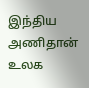இந்திய அணிதான் உலக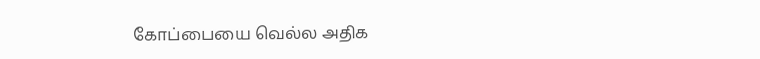கோப்பையை வெல்ல அதிக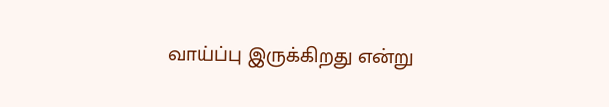வாய்ப்பு இருக்கிறது என்று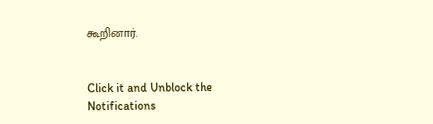கூறினார்.


Click it and Unblock the Notifications